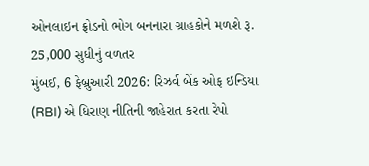ઓનલાઇન ફ્રોડનો ભોગ બનનારા ગ્રાહકોને મળશે રૂ. 25,000 સુધીનું વળતર
મુંબઈ, 6 ફેબ્રુઆરી 2026: રિઝર્વ બેંક ઓફ ઇન્ડિયા (RBI) એ ધિરાણ નીતિની જાહેરાત કરતા રેપો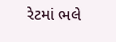રેટમાં ભલે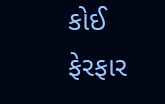કોઈ ફેરફાર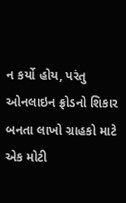ન કર્યો હોય, પરંતુ ઓનલાઇન ફ્રોડનો શિકાર બનતા લાખો ગ્રાહકો માટે એક મોટી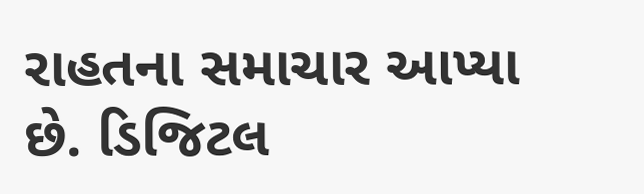રાહતના સમાચાર આપ્યા છે. ડિજિટલ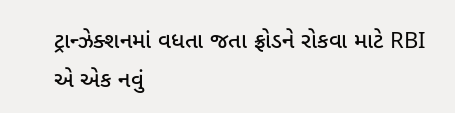ટ્રાન્ઝેક્શનમાં વધતા જતા ફ્રોડને રોકવા માટે RBI એ એક નવું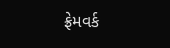ફ્રેમવર્ક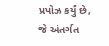પ્રપોઝ કર્યું છે, જે અંતર્ગત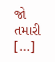જો તમારી […]